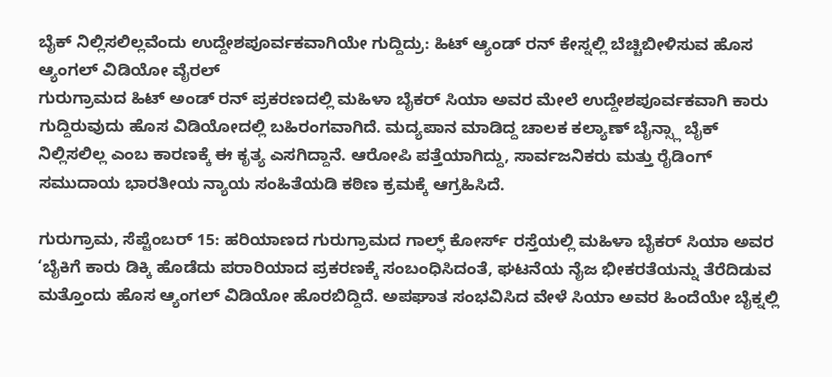ಬೈಕ್ ನಿಲ್ಲಿಸಲಿಲ್ಲವೆಂದು ಉದ್ದೇಶಪೂರ್ವಕವಾಗಿಯೇ ಗುದ್ದಿದ್ರು: ಹಿಟ್ ಆ್ಯಂಡ್ ರನ್ ಕೇಸ್ನಲ್ಲಿ ಬೆಚ್ಚಿಬೀಳಿಸುವ ಹೊಸ ಆ್ಯಂಗಲ್ ವಿಡಿಯೋ ವೈರಲ್
ಗುರುಗ್ರಾಮದ ಹಿಟ್ ಅಂಡ್ ರನ್ ಪ್ರಕರಣದಲ್ಲಿ ಮಹಿಳಾ ಬೈಕರ್ ಸಿಯಾ ಅವರ ಮೇಲೆ ಉದ್ದೇಶಪೂರ್ವಕವಾಗಿ ಕಾರು ಗುದ್ದಿರುವುದು ಹೊಸ ವಿಡಿಯೋದಲ್ಲಿ ಬಹಿರಂಗವಾಗಿದೆ. ಮದ್ಯಪಾನ ಮಾಡಿದ್ದ ಚಾಲಕ ಕಲ್ಯಾಣ್ ಬೈನ್ಸ್ಲಾ ಬೈಕ್ ನಿಲ್ಲಿಸಲಿಲ್ಲ ಎಂಬ ಕಾರಣಕ್ಕೆ ಈ ಕೃತ್ಯ ಎಸಗಿದ್ದಾನೆ. ಆರೋಪಿ ಪತ್ತೆಯಾಗಿದ್ದು, ಸಾರ್ವಜನಿಕರು ಮತ್ತು ರೈಡಿಂಗ್ ಸಮುದಾಯ ಭಾರತೀಯ ನ್ಯಾಯ ಸಂಹಿತೆಯಡಿ ಕಠಿಣ ಕ್ರಮಕ್ಕೆ ಆಗ್ರಹಿಸಿದೆ.

ಗುರುಗ್ರಾಮ, ಸೆಪ್ಟೆಂಬರ್ 15: ಹರಿಯಾಣದ ಗುರುಗ್ರಾಮದ ಗಾಲ್ಫ್ ಕೋರ್ಸ್ ರಸ್ತೆಯಲ್ಲಿ ಮಹಿಳಾ ಬೈಕರ್ ಸಿಯಾ ಅವರ ‘ಬೈಕಿಗೆ ಕಾರು ಡಿಕ್ಕಿ ಹೊಡೆದು ಪರಾರಿಯಾದ ಪ್ರಕರಣಕ್ಕೆ ಸಂಬಂಧಿಸಿದಂತೆ, ಘಟನೆಯ ನೈಜ ಭೀಕರತೆಯನ್ನು ತೆರೆದಿಡುವ ಮತ್ತೊಂದು ಹೊಸ ಆ್ಯಂಗಲ್ ವಿಡಿಯೋ ಹೊರಬಿದ್ದಿದೆ. ಅಪಘಾತ ಸಂಭವಿಸಿದ ವೇಳೆ ಸಿಯಾ ಅವರ ಹಿಂದೆಯೇ ಬೈಕ್ನಲ್ಲಿ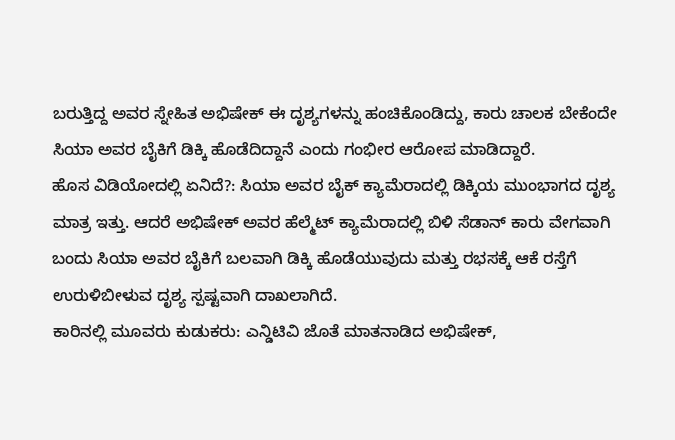ಬರುತ್ತಿದ್ದ ಅವರ ಸ್ನೇಹಿತ ಅಭಿಷೇಕ್ ಈ ದೃಶ್ಯಗಳನ್ನು ಹಂಚಿಕೊಂಡಿದ್ದು, ಕಾರು ಚಾಲಕ ಬೇಕೆಂದೇ ಸಿಯಾ ಅವರ ಬೈಕಿಗೆ ಡಿಕ್ಕಿ ಹೊಡೆದಿದ್ದಾನೆ ಎಂದು ಗಂಭೀರ ಆರೋಪ ಮಾಡಿದ್ದಾರೆ.
ಹೊಸ ವಿಡಿಯೋದಲ್ಲಿ ಏನಿದೆ?: ಸಿಯಾ ಅವರ ಬೈಕ್ ಕ್ಯಾಮೆರಾದಲ್ಲಿ ಡಿಕ್ಕಿಯ ಮುಂಭಾಗದ ದೃಶ್ಯ ಮಾತ್ರ ಇತ್ತು. ಆದರೆ ಅಭಿಷೇಕ್ ಅವರ ಹೆಲ್ಮೆಟ್ ಕ್ಯಾಮೆರಾದಲ್ಲಿ ಬಿಳಿ ಸೆಡಾನ್ ಕಾರು ವೇಗವಾಗಿ ಬಂದು ಸಿಯಾ ಅವರ ಬೈಕಿಗೆ ಬಲವಾಗಿ ಡಿಕ್ಕಿ ಹೊಡೆಯುವುದು ಮತ್ತು ರಭಸಕ್ಕೆ ಆಕೆ ರಸ್ತೆಗೆ ಉರುಳಿಬೀಳುವ ದೃಶ್ಯ ಸ್ಪಷ್ಟವಾಗಿ ದಾಖಲಾಗಿದೆ.
ಕಾರಿನಲ್ಲಿ ಮೂವರು ಕುಡುಕರು: ಎನ್ಡಿಟಿವಿ ಜೊತೆ ಮಾತನಾಡಿದ ಅಭಿಷೇಕ್,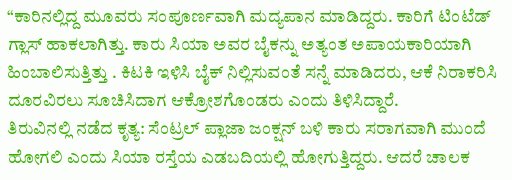“ಕಾರಿನಲ್ಲಿದ್ದ ಮೂವರು ಸಂಪೂರ್ಣವಾಗಿ ಮದ್ಯಪಾನ ಮಾಡಿದ್ದರು. ಕಾರಿಗೆ ಟಿಂಟೆಡ್ ಗ್ಲಾಸ್ ಹಾಕಲಾಗಿತ್ತು. ಕಾರು ಸಿಯಾ ಅವರ ಬೈಕನ್ನು ಅತ್ಯಂತ ಅಪಾಯಕಾರಿಯಾಗಿ ಹಿಂಬಾಲಿಸುತ್ತಿತ್ತು . ಕಿಟಕಿ ಇಳಿಸಿ ಬೈಕ್ ನಿಲ್ಲಿಸುವಂತೆ ಸನ್ನೆ ಮಾಡಿದರು, ಆಕೆ ನಿರಾಕರಿಸಿ ದೂರವಿರಲು ಸೂಚಿಸಿದಾಗ ಆಕ್ರೋಶಗೊಂಡರು ಎಂದು ತಿಳಿಸಿದ್ದಾರೆ.
ತಿರುವಿನಲ್ಲಿ ನಡೆದ ಕೃತ್ಯ: ಸೆಂಟ್ರಲ್ ಪ್ಲಾಜಾ ಜಂಕ್ಷನ್ ಬಳಿ ಕಾರು ಸರಾಗವಾಗಿ ಮುಂದೆ ಹೋಗಲಿ ಎಂದು ಸಿಯಾ ರಸ್ತೆಯ ಎಡಬದಿಯಲ್ಲಿ ಹೋಗುತ್ತಿದ್ದರು. ಆದರೆ ಚಾಲಕ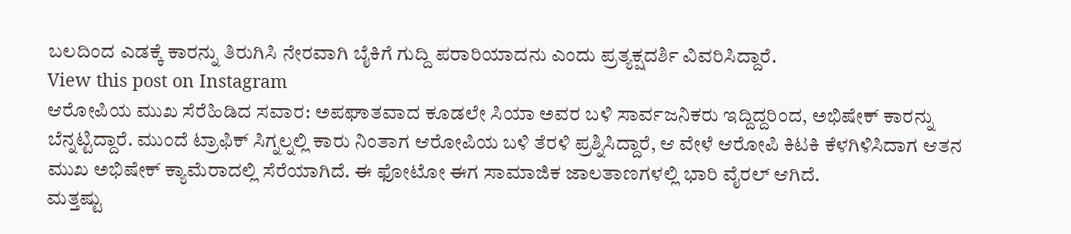ಬಲದಿಂದ ಎಡಕ್ಕೆ ಕಾರನ್ನು ತಿರುಗಿಸಿ ನೇರವಾಗಿ ಬೈಕಿಗೆ ಗುದ್ದಿ ಪರಾರಿಯಾದನು ಎಂದು ಪ್ರತ್ಯಕ್ಷದರ್ಶಿ ವಿವರಿಸಿದ್ದಾರೆ.
View this post on Instagram
ಆರೋಪಿಯ ಮುಖ ಸೆರೆಹಿಡಿದ ಸವಾರ: ಅಪಘಾತವಾದ ಕೂಡಲೇ ಸಿಯಾ ಅವರ ಬಳಿ ಸಾರ್ವಜನಿಕರು ಇದ್ದಿದ್ದರಿಂದ, ಅಭಿಷೇಕ್ ಕಾರನ್ನು ಬೆನ್ನಟ್ಟಿದ್ದಾರೆ. ಮುಂದೆ ಟ್ರಾಫಿಕ್ ಸಿಗ್ನಲ್ನಲ್ಲಿ ಕಾರು ನಿಂತಾಗ ಆರೋಪಿಯ ಬಳಿ ತೆರಳಿ ಪ್ರಶ್ನಿಸಿದ್ದಾರೆ, ಆ ವೇಳೆ ಆರೋಪಿ ಕಿಟಕಿ ಕೆಳಗಿಳಿಸಿದಾಗ ಆತನ ಮುಖ ಅಭಿಷೇಕ್ ಕ್ಯಾಮೆರಾದಲ್ಲಿ ಸೆರೆಯಾಗಿದೆ. ಈ ಫೋಟೋ ಈಗ ಸಾಮಾಜಿಕ ಜಾಲತಾಣಗಳಲ್ಲಿ ಭಾರಿ ವೈರಲ್ ಆಗಿದೆ.
ಮತ್ತಷ್ಟು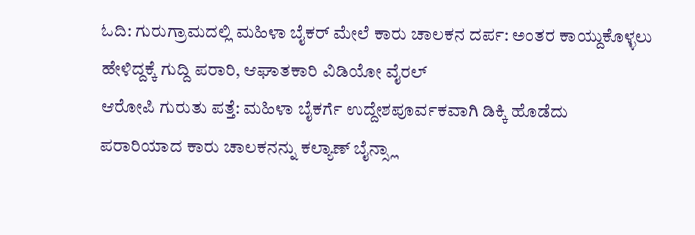ಓದಿ: ಗುರುಗ್ರಾಮದಲ್ಲಿ ಮಹಿಳಾ ಬೈಕರ್ ಮೇಲೆ ಕಾರು ಚಾಲಕನ ದರ್ಪ: ಅಂತರ ಕಾಯ್ದುಕೊಳ್ಳಲು ಹೇಳಿದ್ದಕ್ಕೆ ಗುದ್ದಿ ಪರಾರಿ, ಆಘಾತಕಾರಿ ವಿಡಿಯೋ ವೈರಲ್
ಆರೋಪಿ ಗುರುತು ಪತ್ತೆ: ಮಹಿಳಾ ಬೈಕರ್ಗೆ ಉದ್ದೇಶಪೂರ್ವಕವಾಗಿ ಡಿಕ್ಕಿ ಹೊಡೆದು ಪರಾರಿಯಾದ ಕಾರು ಚಾಲಕನನ್ನು ಕಲ್ಯಾಣ್ ಬೈನ್ಸ್ಲಾ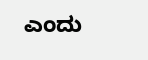ಎಂದು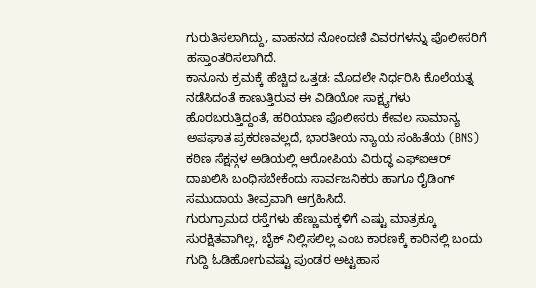ಗುರುತಿಸಲಾಗಿದ್ದು, ವಾಹನದ ನೋಂದಣಿ ವಿವರಗಳನ್ನು ಪೊಲೀಸರಿಗೆ ಹಸ್ತಾಂತರಿಸಲಾಗಿದೆ.
ಕಾನೂನು ಕ್ರಮಕ್ಕೆ ಹೆಚ್ಚಿದ ಒತ್ತಡ: ಮೊದಲೇ ನಿರ್ಧರಿಸಿ ಕೊಲೆಯತ್ನ ನಡೆಸಿದಂತೆ ಕಾಣುತ್ತಿರುವ ಈ ವಿಡಿಯೋ ಸಾಕ್ಷ್ಯಗಳು ಹೊರಬರುತ್ತಿದ್ದಂತೆ, ಹರಿಯಾಣ ಪೊಲೀಸರು ಕೇವಲ ಸಾಮಾನ್ಯ ಅಪಘಾತ ಪ್ರಕರಣವಲ್ಲದೆ, ಭಾರತೀಯ ನ್ಯಾಯ ಸಂಹಿತೆಯ (BNS) ಕಠಿಣ ಸೆಕ್ಷನ್ಗಳ ಅಡಿಯಲ್ಲಿ ಆರೋಪಿಯ ವಿರುದ್ಧ ಎಫ್ಐಆರ್ ದಾಖಲಿಸಿ ಬಂಧಿಸಬೇಕೆಂದು ಸಾರ್ವಜನಿಕರು ಹಾಗೂ ರೈಡಿಂಗ್ ಸಮುದಾಯ ತೀವ್ರವಾಗಿ ಆಗ್ರಹಿಸಿದೆ.
ಗುರುಗ್ರಾಮದ ರಸ್ತೆಗಳು ಹೆಣ್ಣುಮಕ್ಕಳಿಗೆ ಎಷ್ಟು ಮಾತ್ರಕ್ಕೂ ಸುರಕ್ಷಿತವಾಗಿಲ್ಲ, ಬೈಕ್ ನಿಲ್ಲಿಸಲಿಲ್ಲ ಎಂಬ ಕಾರಣಕ್ಕೆ ಕಾರಿನಲ್ಲಿ ಬಂದು ಗುದ್ದಿ ಓಡಿಹೋಗುವಷ್ಟು ಪುಂಡರ ಅಟ್ಟಹಾಸ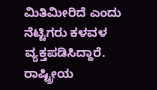ಮಿತಿಮೀರಿದೆ ಎಂದು ನೆಟ್ಟಿಗರು ಕಳವಳ ವ್ಯಕ್ತಪಡಿಸಿದ್ದಾರೆ.
ರಾಷ್ಟ್ರೀಯ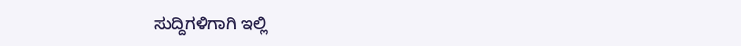ಸುದ್ದಿಗಳಿಗಾಗಿ ಇಲ್ಲಿ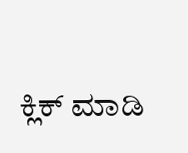ಕ್ಲಿಕ್ ಮಾಡಿ